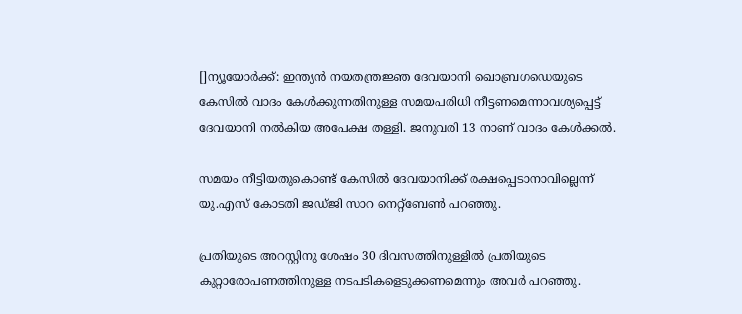[]ന്യൂയോര്‍ക്ക്: ഇന്ത്യന്‍ നയതന്ത്രജ്ഞ ദേവയാനി ഖൊബ്രഗഡെയുടെ കേസില്‍ വാദം കേള്‍ക്കുന്നതിനുള്ള സമയപരിധി നീട്ടണമെന്നാവശ്യപ്പെട്ട് ദേവയാനി നല്‍കിയ അപേക്ഷ തള്ളി. ജനുവരി 13 നാണ് വാദം കേള്‍ക്കല്‍.

സമയം നീട്ടിയതുകൊണ്ട് കേസില്‍ ദേവയാനിക്ക് രക്ഷപ്പെടാനാവില്ലെന്ന് യു.എസ് കോടതി ജഡ്ജി സാറ നെറ്റ്‌ബേണ്‍ പറഞ്ഞു.

പ്രതിയുടെ അറസ്റ്റിനു ശേഷം 30 ദിവസത്തിനുള്ളില്‍ പ്രതിയുടെ കുറ്റാരോപണത്തിനുള്ള നടപടികളെടുക്കണമെന്നും അവര്‍ പറഞ്ഞു.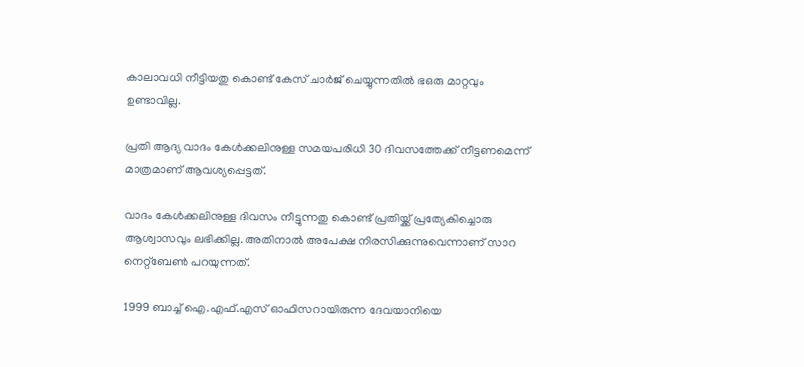കാലാവധി നീട്ടിയതു കൊണ്ട് കേസ് ചാര്‍ജ് ചെയ്യുന്നതില്‍ ഭഒരു മാറ്റവും ഉണ്ടാവില്ല.

പ്രതി ആദ്യ വാദം കേള്‍ക്കലിനുള്ള സമയപരിധി 30 ദിവസത്തേക്ക് നീട്ടണമെന്ന് മാത്രമാണ് ആവശ്യപ്പെട്ടത്.

വാദം കേള്‍ക്കലിനുള്ള ദിവസം നീട്ടുന്നതു കൊണ്ട് പ്രതിയ്ക്ക് പ്രത്യേകിച്ചൊരു ആശ്വാസവും ലഭിക്കില്ല. അതിനാല്‍ അപേക്ഷ നിരസിക്കുന്നുവെന്നാണ് സാറ നെറ്റ്‌ബേണ്‍ പറയുന്നത്.

1999 ബാച്ച് ഐ.എഫ്.എസ് ഓഫിസറായിരുന്ന ദേവയാനിയെ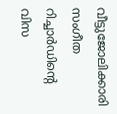വീട്ടുജോലിക്കാരി സംഗീത റിച്ചാര്‍ഡിന്റെ വിസ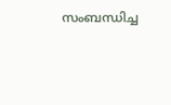സംബന്ധിച്ച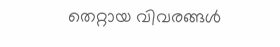തെറ്റായ വിവരങ്ങള്‍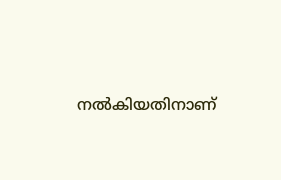നല്‍കിയതിനാണ്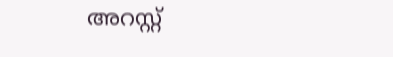അറസ്റ്റ്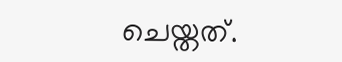ചെയ്തത്.